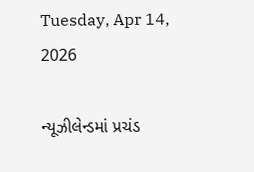Tuesday, Apr 14, 2026

ન્યૂઝીલેન્ડમાં પ્રચંડ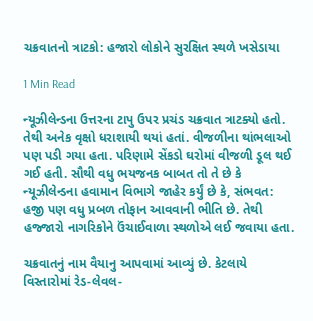ચક્રવાતનો ત્રાટકો: હજારો લોકોને સુરક્ષિત સ્થળે ખસેડાયા

1 Min Read

ન્યૂઝીલેન્ડના ઉત્તરના ટાપુ ઉપર પ્રચંડ ચક્રવાત ત્રાટક્યો હતો. તેથી અનેક વૃક્ષો ધરાશાયી થયાં હતાં. વીજળીના થાંભલાઓ પણ પડી ગયા હતા. પરિણામે સેંકડો ઘરોમાં વીજળી ડૂલ થઈ ગઈ હતી. સૌથી વધુ ભયજનક બાબત તો તે છે કે ન્યૂઝીલેન્ડના હવામાન વિભાગે જાહેર કર્યું છે કે, સંભવત: હજી પણ વધુ પ્રબળ તોફાન આવવાની ભીતિ છે. તેથી હજ્જારો નાગરિકોને ઉંચાઈવાળા સ્થળોએ લઈ જવાયા હતા.

ચક્રવાતનું નામ વૈયાનુ આપવામાં આવ્યું છે. કેટલાયે વિસ્તારોમાં રેડ-લેવલ-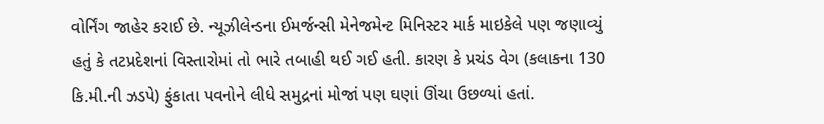વોર્નિંગ જાહેર કરાઈ છે. ન્યૂઝીલેન્ડના ઈમર્જન્સી મેનેજમેન્ટ મિનિસ્ટર માર્ક માઇકેલે પણ જણાવ્યું હતું કે તટપ્રદેશનાં વિસ્તારોમાં તો ભારે તબાહી થઈ ગઈ હતી. કારણ કે પ્રચંડ વેગ (કલાકના 130 કિ.મી.ની ઝડપે) ફુંકાતા પવનોને લીધે સમુદ્રનાં મોજાં પણ ઘણાં ઊંચા ઉછળ્યાં હતાં.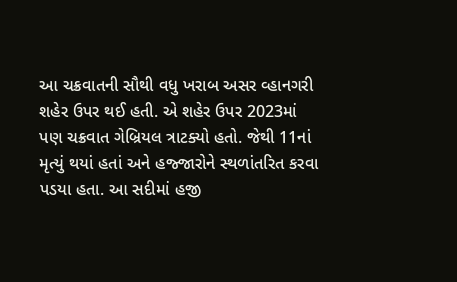આ ચક્રવાતની સૌથી વધુ ખરાબ અસર વ્હાનગરી શહેર ઉપર થઈ હતી. એ શહેર ઉપર 2023માં પણ ચક્રવાત ગેબ્રિયલ ત્રાટક્યો હતો. જેથી 11નાં મૃત્યું થયાં હતાં અને હજ્જારોને સ્થળાંતરિત કરવા પડયા હતા. આ સદીમાં હજી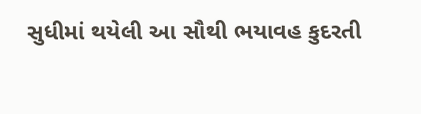સુધીમાં થયેલી આ સૌથી ભયાવહ કુદરતી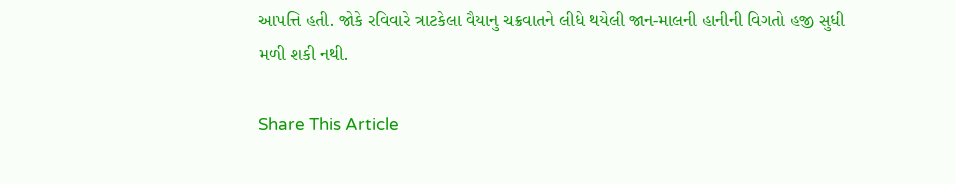આપત્તિ હતી. જોકે રવિવારે ત્રાટકેલા વૈયાનુ ચક્રવાતને લીધે થયેલી જાન-માલની હાનીની વિગતો હજી સુધી મળી શકી નથી.

Share This Article